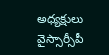అధ్యక్షులు వైస్సార్సీపీ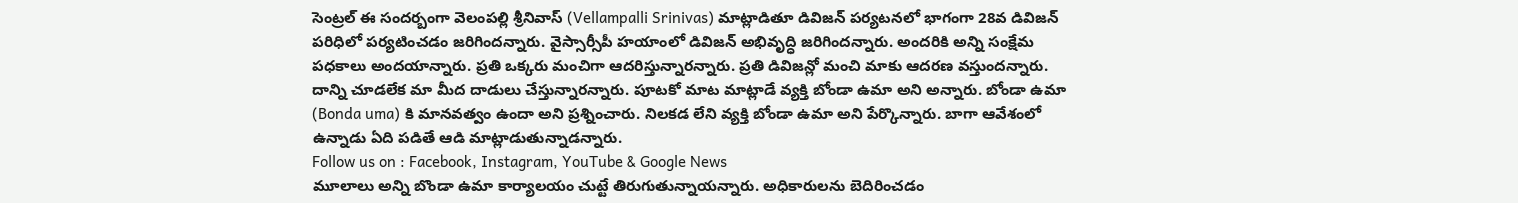సెంట్రల్ ఈ సందర్బంగా వెలంపల్లి శ్రీనివాస్ (Vellampalli Srinivas) మాట్లాడితూ డివిజన్ పర్యటనలో భాగంగా 28వ డివిజన్ పరిధిలో పర్యటించడం జరిగిందన్నారు. వైస్సార్సీపీ హయాంలో డివిజన్ అభివృద్ధి జరిగిందన్నారు. అందరికి అన్ని సంక్షేమ పధకాలు అందయాన్నారు. ప్రతి ఒక్కరు మంచిగా ఆదరిస్తున్నారన్నారు. ప్రతి డివిజన్లో మంచి మాకు ఆదరణ వస్తుందన్నారు. దాన్ని చూడలేక మా మీద దాడులు చేస్తున్నారన్నారు. పూటకో మాట మాట్లాడే వ్యక్తి బోండా ఉమా అని అన్నారు. బోండా ఉమా (Bonda uma) కి మానవత్వం ఉందా అని ప్రశ్నించారు. నిలకడ లేని వ్యక్తి బోండా ఉమా అని పేర్కొన్నారు. బాగా ఆవేశంలో ఉన్నాడు ఏది పడితే ఆడి మాట్లాడుతున్నాడన్నారు.
Follow us on : Facebook, Instagram, YouTube & Google News
మూలాలు అన్ని బొండా ఉమా కార్యాలయం చుట్టే తిరుగుతున్నాయన్నారు. అధికారులను బెదిరించడం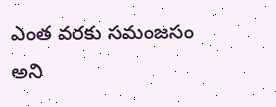ఎంత వరకు సమంజసం అని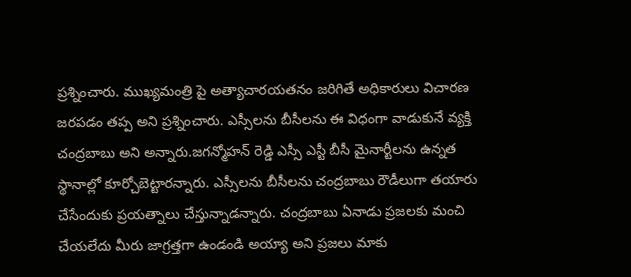ప్రశ్నించారు. ముఖ్యమంత్రి పై అత్యాచారయతనం జరిగితే అధికారులు విచారణ జరపడం తప్ప అని ప్రశ్నించారు. ఎస్సీలను బీసీలను ఈ విధంగా వాడుకునే వ్యక్తి చంద్రబాబు అని అన్నారు.జగన్మోహన్ రెడ్డి ఎస్సీ ఎస్టీ బీసీ మైనార్టీలను ఉన్నత స్థానాల్లో కూర్చోబెట్టారన్నారు. ఎస్సీలను బీసీలను చంద్రబాబు రౌడీలుగా తయారు చేసేందుకు ప్రయత్నాలు చేస్తున్నాడన్నారు. చంద్రబాబు ఏనాడు ప్రజలకు మంచి చేయలేదు మీరు జాగ్రత్తగా ఉండండి అయ్యా అని ప్రజలు మాకు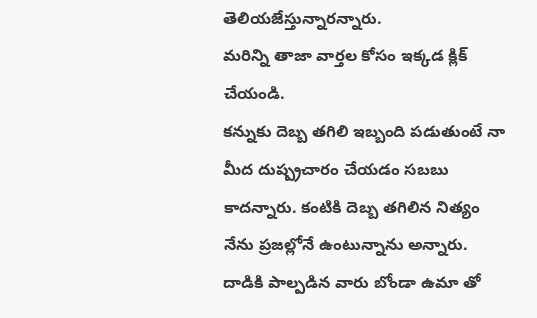తెలియజేస్తున్నారన్నారు.
మరిన్ని తాజా వార్తల కోసం ఇక్కడ క్లిక్ చేయండి.
కన్నుకు దెబ్బ తగిలి ఇబ్బంది పడుతుంటే నా మీద దుష్ప్రచారం చేయడం సబబు కాదన్నారు. కంటికి దెబ్బ తగిలిన నిత్యం నేను ప్రజల్లోనే ఉంటున్నాను అన్నారు. దాడికి పాల్పడిన వారు బోండా ఉమా తో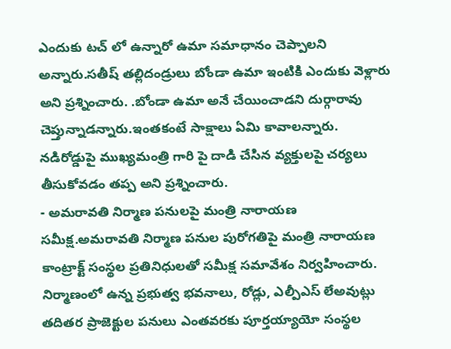ఎందుకు టచ్ లో ఉన్నారో ఉమా సమాధానం చెప్పాలని అన్నారు.సతీష్ తల్లిదండ్రులు బోండా ఉమా ఇంటికి ఎందుకు వెళ్లారు అని ప్రశ్నించారు. .బోండా ఉమా అనే చేయించాడని దుర్గారావు చెప్తున్నాడన్నారు.ఇంతకంటే సాక్షాలు ఏమి కావాలన్నారు. నడిరోడ్డుపై ముఖ్యమంత్రి గారి పై దాడి చేసిన వ్యక్తులపై చర్యలు తీసుకోవడం తప్ప అని ప్రశ్నించారు.
- అమరావతి నిర్మాణ పనులపై మంత్రి నారాయణ సమీక్ష.అమరావతి నిర్మాణ పనుల పురోగతిపై మంత్రి నారాయణ కాంట్రాక్ట్ సంస్థల ప్రతినిధులతో సమీక్ష సమావేశం నిర్వహించారు. నిర్మాణంలో ఉన్న ప్రభుత్వ భవనాలు, రోడ్లు, ఎల్పీఎస్ లేఅవుట్లు తదితర ప్రాజెక్టుల పనులు ఎంతవరకు పూర్తయ్యాయో సంస్థల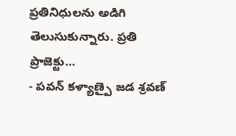ప్రతినిధులను అడిగి తెలుసుకున్నారు. ప్రతి ప్రాజెక్టు…
- పవన్ కళ్యాణ్పై జడ శ్రవణ్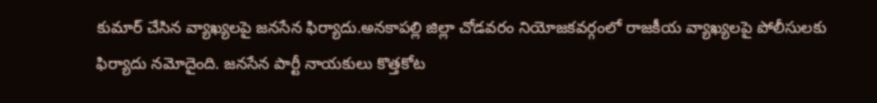కుమార్ చేసిన వ్యాఖ్యలపై జనసేన ఫిర్యాదు.అనకాపల్లి జిల్లా చోడవరం నియోజకవర్గంలో రాజకీయ వ్యాఖ్యలపై పోలీసులకు ఫిర్యాదు నమోదైంది. జనసేన పార్టీ నాయకులు కొత్తకోట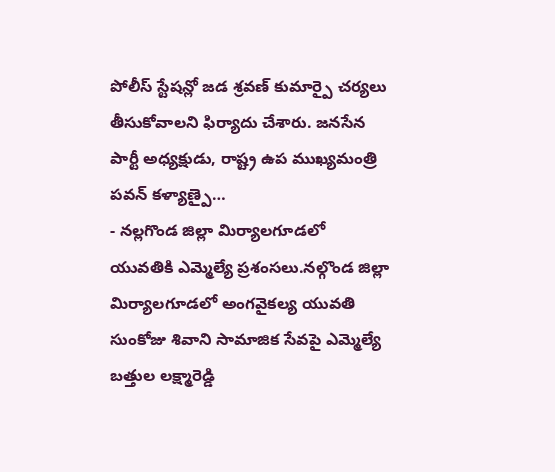పోలీస్ స్టేషన్లో జడ శ్రవణ్ కుమార్పై చర్యలు తీసుకోవాలని ఫిర్యాదు చేశారు. జనసేన పార్టీ అధ్యక్షుడు, రాష్ట్ర ఉప ముఖ్యమంత్రి పవన్ కళ్యాణ్పై…
- నల్లగొండ జిల్లా మిర్యాలగూడలో యువతికి ఎమ్మెల్యే ప్రశంసలు.నల్గొండ జిల్లా మిర్యాలగూడలో అంగవైకల్య యువతి సుంకోజు శివాని సామాజిక సేవపై ఎమ్మెల్యే బత్తుల లక్ష్మారెడ్డి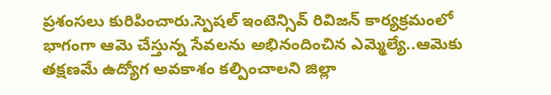ప్రశంసలు కురిపించారు.స్పెషల్ ఇంటెన్సివ్ రివిజన్ కార్యక్రమంలో భాగంగా ఆమె చేస్తున్న సేవలను అభినందించిన ఎమ్మెల్యే..ఆమెకు తక్షణమే ఉద్యోగ అవకాశం కల్పించాలని జిల్లా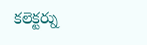కలెక్టర్ను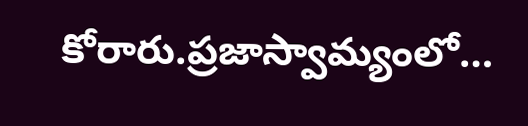కోరారు.ప్రజాస్వామ్యంలో…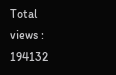Total views : 194132